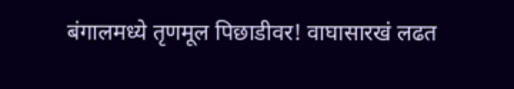बंगालमध्ये तृणमूल पिछाडीवर! वाघासारखं लढत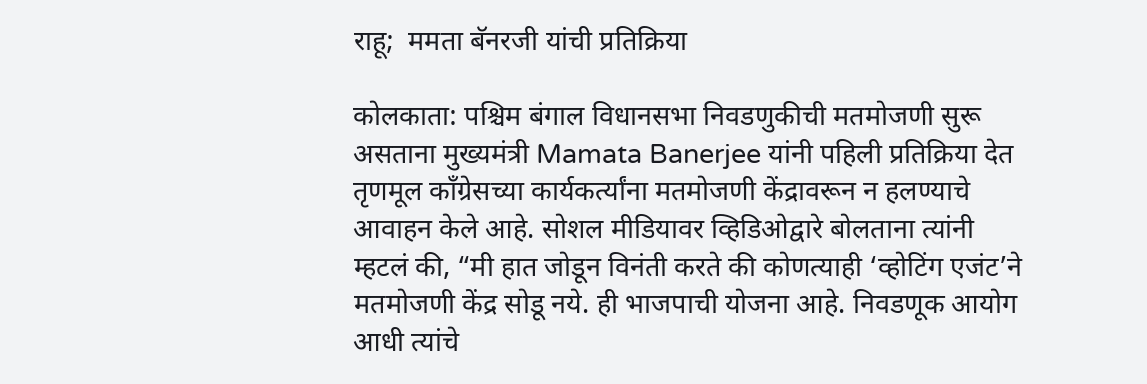राहू;  ममता बॅनरजी यांची प्रतिक्रिया

कोलकाता: पश्चिम बंगाल विधानसभा निवडणुकीची मतमोजणी सुरू असताना मुख्यमंत्री Mamata Banerjee यांनी पहिली प्रतिक्रिया देत तृणमूल काँग्रेसच्या कार्यकर्त्यांना मतमोजणी केंद्रावरून न हलण्याचे आवाहन केले आहे. सोशल मीडियावर व्हिडिओद्वारे बोलताना त्यांनी म्हटलं की, “मी हात जोडून विनंती करते की कोणत्याही ‘व्होटिंग एजंट’ने मतमोजणी केंद्र सोडू नये. ही भाजपाची योजना आहे. निवडणूक आयोग आधी त्यांचे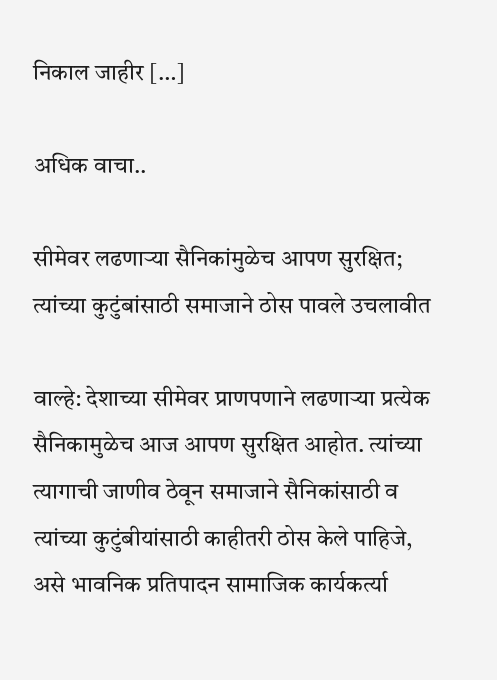निकाल जाहीर […]

अधिक वाचा..

सीमेवर लढणाऱ्या सैनिकांमुळेच आपण सुरक्षित; त्यांच्या कुटुंबांसाठी समाजाने ठोस पावले उचलावीत

वाल्हे: देशाच्या सीमेवर प्राणपणाने लढणाऱ्या प्रत्येक सैनिकामुळेच आज आपण सुरक्षित आहोत. त्यांच्या त्यागाची जाणीव ठेवून समाजाने सैनिकांसाठी व त्यांच्या कुटुंबीयांसाठी काहीतरी ठोस केले पाहिजे, असे भावनिक प्रतिपादन सामाजिक कार्यकर्त्या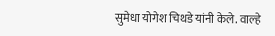सुमेधा योगेश चिथडे यांनी केले. वाल्हे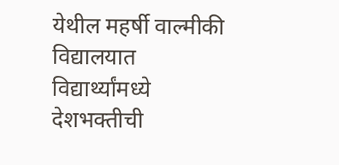येथील महर्षी वाल्मीकी विद्यालयात विद्यार्थ्यांमध्ये देशभक्तीची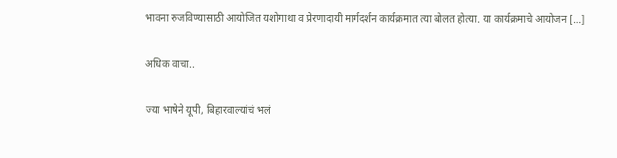भावना रुजविण्यासाठी आयोजित यशोगाथा व प्रेरणादायी मार्गदर्शन कार्यक्रमात त्या बोलत होत्या. या कार्यक्रमाचे आयोजन […]

अधिक वाचा..

ज्या भाषेने यूपी, बिहारवाल्यांचं भलं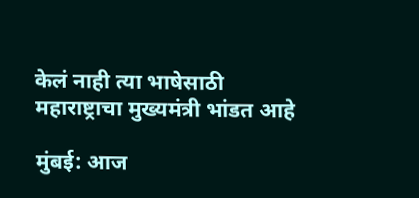केलं नाही त्या भाषेसाठी महाराष्ट्राचा मुख्यमंत्री भांडत आहे

मुंबई: आज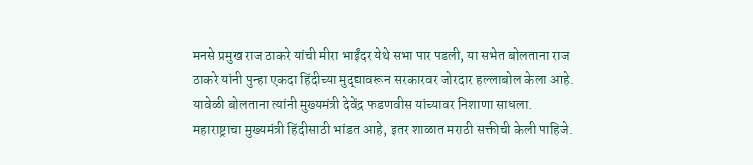मनसे प्रमुख राज ठाकरे यांची मीरा भाईंदर येथे सभा पार पडली, या सभेत बोलताना राज ठाकरे यांनी पुन्हा एकदा हिंदीच्या मुद्द्यावरून सरकारवर जोरदार हल्लाबोल केला आहे. यावेळी बोलताना त्यांनी मुख्यमंत्री देवेंद्र फडणवीस यांच्यावर निशाणा साधला. महाराष्ट्राचा मुख्यमंत्री हिंदीसाठी भांडत आहे, इतर शाळात मराठी सक्तीची केली पाहिजे.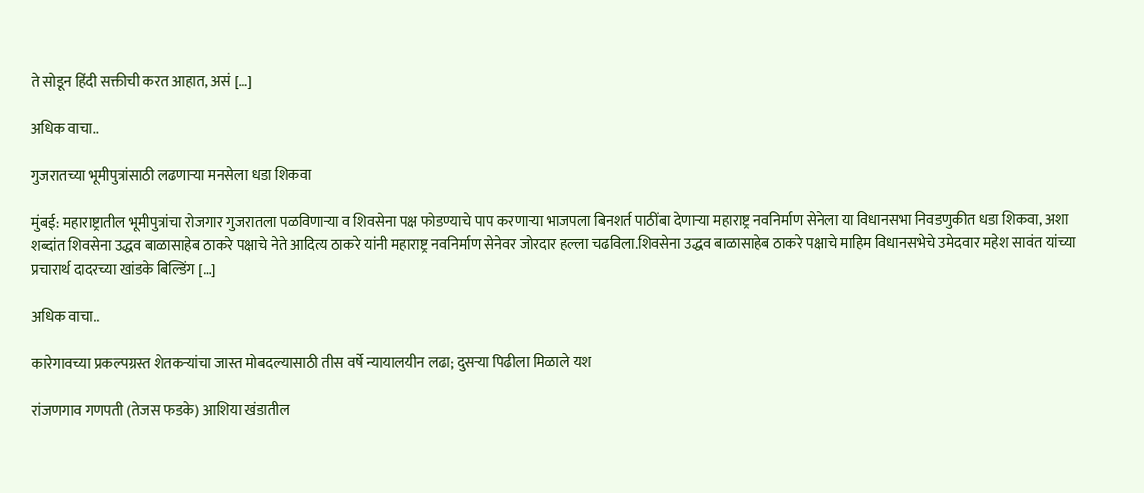ते सोडून हिंदी सक्तीची करत आहात, असं […]

अधिक वाचा..

गुजरातच्या भूमीपुत्रांसाठी लढणाऱ्या मनसेला धडा शिकवा

मुंबई: महाराष्ट्रातील भूमीपुत्रांचा रोजगार गुजरातला पळविणाऱ्या व शिवसेना पक्ष फोडण्याचे पाप करणाऱ्या भाजपला बिनशर्त पाठींबा देणाऱ्या महाराष्ट्र नवनिर्माण सेनेला या विधानसभा निवडणुकीत धडा शिकवा, अशा शब्दांत शिवसेना उद्धव बाळासाहेब ठाकरे पक्षाचे नेते आदित्य ठाकरे यांनी महाराष्ट्र नवनिर्माण सेनेवर जोरदार हल्ला चढविला.शिवसेना उद्धव बाळासाहेब ठाकरे पक्षाचे माहिम विधानसभेचे उमेदवार महेश सावंत यांच्या प्रचारार्थ दादरच्या खांडके बिल्डिंग […]

अधिक वाचा..

कारेगावच्या प्रकल्पग्रस्त शेतकऱ्यांचा जास्त मोबदल्यासाठी तीस वर्षे न्यायालयीन लढा; दुसऱ्या पिढीला मिळाले यश

रांजणगाव गणपती (तेजस फडके) आशिया खंडातील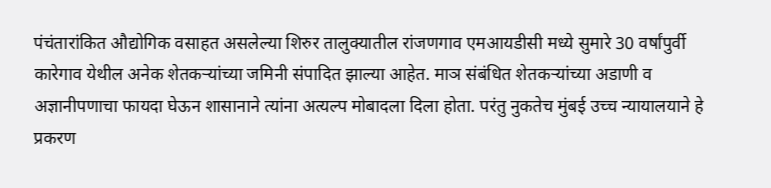पंचंतारांकित औद्योगिक वसाहत असलेल्या शिरुर तालुक्यातील रांजणगाव एमआयडीसी मध्ये सुमारे 30 वर्षांपुर्वी कारेगाव येथील अनेक शेतकऱ्यांच्या जमिनी संपादित झाल्या आहेत. माञ संबंधित शेतकऱ्यांच्या अडाणी व अज्ञानीपणाचा फायदा घेऊन शासानाने त्यांना अत्यल्प मोबादला दिला होता. परंतु नुकतेच मुंबई उच्च न्यायालयाने हे प्रकरण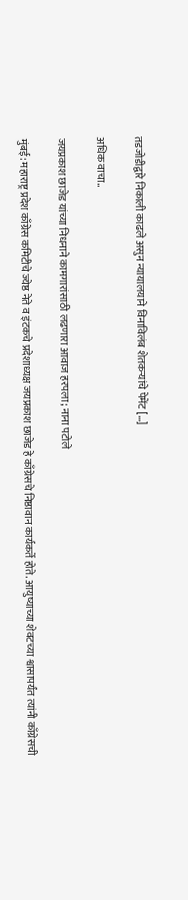तडजोडीद्वारे निकाली काढले असुन न्यायालयाने विनाविलंब शेतकऱ्यांचे पेमेंट […]

अधिक वाचा..

जयप्रकाश छाजेड यांच्या निधनाने कामगारांसाठी लढणारा आवाज हरपला; नाना पटोले

मुंबई: महाराष्ट्र प्रदेश काँग्रेस कमिटीचे ज्येष्ठ नेते व इंटकचे प्रदेशाध्यक्ष जयप्रकाश छाजेड हे काँग्रेसचे निष्ठावान कार्यकर्ते होते. आयुष्याच्या शेवटच्या श्वासापर्यंत त्यांनी काँग्रेसची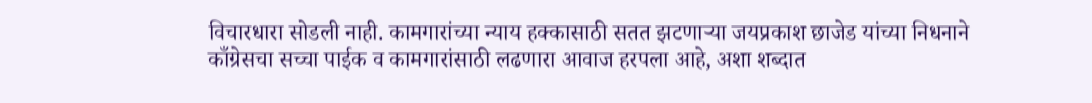विचारधारा सोडली नाही. कामगारांच्या न्याय हक्कासाठी सतत झटणाऱ्या जयप्रकाश छाजेड यांच्या निधनाने काँग्रेसचा सच्चा पाईक व कामगारांसाठी लढणारा आवाज हरपला आहे, अशा शब्दात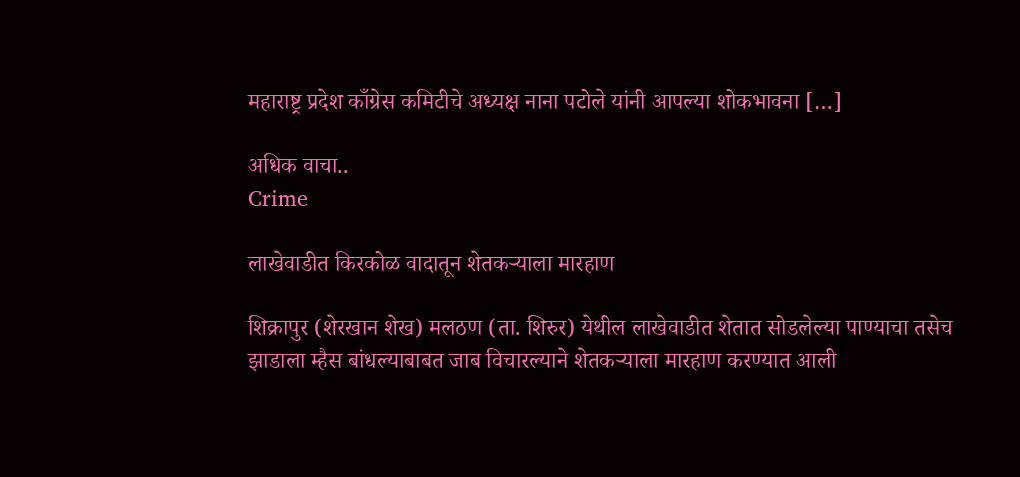महाराष्ट्र प्रदेश काँग्रेस कमिटीचे अध्यक्ष नाना पटोले यांनी आपल्या शोकभावना […]

अधिक वाचा..
Crime

लाखेवाडीत किरकोळ वादातून शेतकऱ्याला मारहाण

शिक्रापुर (शेरखान शेख) मलठण (ता. शिरुर) येथील लाखेवाडीत शेतात सोडलेल्या पाण्याचा तसेच झाडाला म्हैस बांधल्याबाबत जाब विचारल्याने शेतकऱ्याला मारहाण करण्यात आली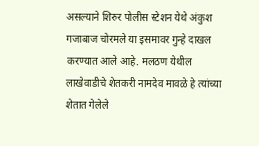असल्याने शिरुर पोलीस स्टेशन येथे अंकुश गजाबाज चोरमले या इसमावर गुन्हे दाखल करण्यात आले आहे. मलठण येथील लाखेवाडीचे शेतकरी नामदेव मावळे हे त्यांच्या शेतात गेलेले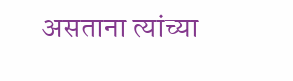असताना त्यांच्या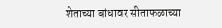शेताच्या बांधावर सीताफळाच्या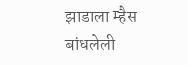झाडाला म्हैस बांधलेली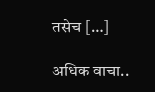तसेच […]

अधिक वाचा..